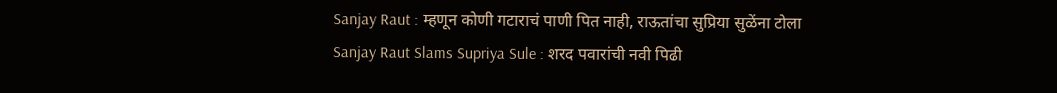Sanjay Raut : म्हणून कोणी गटाराचं पाणी पित नाही, राऊतांचा सुप्रिया सुळेंना टोला
Sanjay Raut Slams Supriya Sule : शरद पवारांची नवी पिढी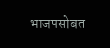भाजपसोबत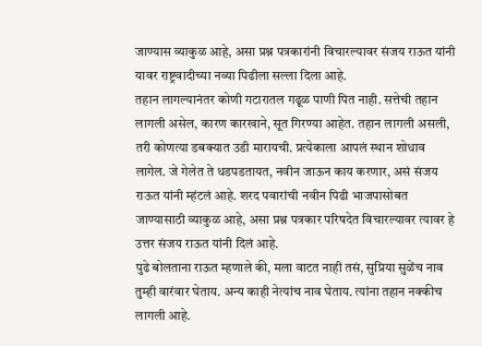जाण्यास व्याकुळ आहे, असा प्रश्न पत्रकारांनी विचारल्यावर संजय राऊत यांनी यावर राष्ट्रवादीच्या नव्या पिढीला सल्ला दिला आहे.
तहान लागल्यानंतर कोणी गटारातल गढूळ पाणी पित नाही. सत्तेची तहान लागली असेल, कारण कारखाने, सूत गिरण्या आहेत. तहान लागली असली, तरी कोणत्या डबक्यात उडी मारायची. प्रत्येकाला आपलं स्थान शोधाव लागेल. जे गेलेत ते धडपडतायत, नवीन जाऊन काय करणार, असं संजय राऊत यांनी म्हंटलं आहे. शरद पवारांची नवीन पिढी भाजपासोबत जाण्यासाठी व्याकुळ आहे, असा प्रश्न पत्रकार परिषदेत विचारल्यावर त्यावर हे उत्तर संजय राऊत यांनी दिलं आहे.
पुढे बोलताना राऊत म्हणाले की, मला वाटत नाही तसं, सुप्रिया सुळेंच नाव तुम्ही वारंवार घेताय. अन्य काही नेत्यांच नाव घेताय. त्यांना तहान नक्कीच लागली आहे.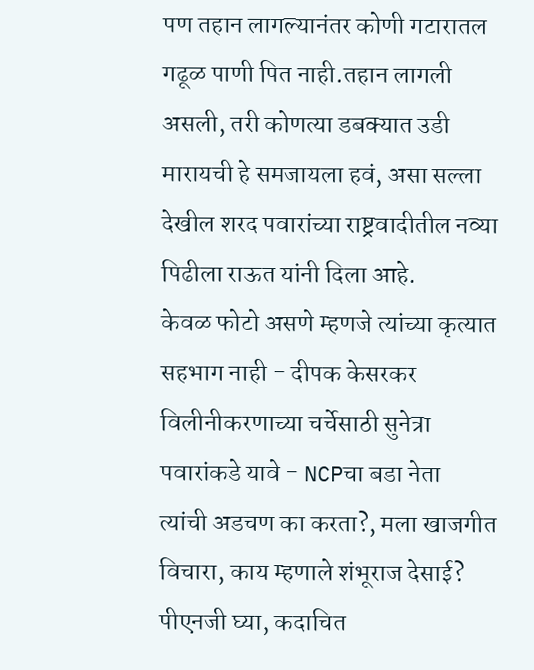पण तहान लागल्यानंतर कोणी गटारातल गढूळ पाणी पित नाही.तहान लागली असली, तरी कोणत्या डबक्यात उडी मारायची हे समजायला हवं, असा सल्ला देखील शरद पवारांच्या राष्ट्रवादीतील नव्या पिढीला राऊत यांनी दिला आहे.
केवळ फोटो असणे म्हणजे त्यांच्या कृत्यात सहभाग नाही - दीपक केसरकर
विलीनीकरणाच्या चर्चेसाठी सुनेत्रा पवारांकडे यावे - NCPचा बडा नेता
त्यांची अडचण का करता?, मला खाजगीत विचारा, काय म्हणाले शंभूराज देसाई?
पीएनजी घ्या, कदाचित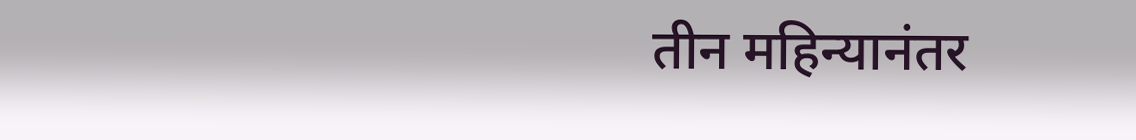तीन महिन्यानंतर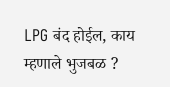LPG बंद होईल, काय म्हणाले भुजबळ ?